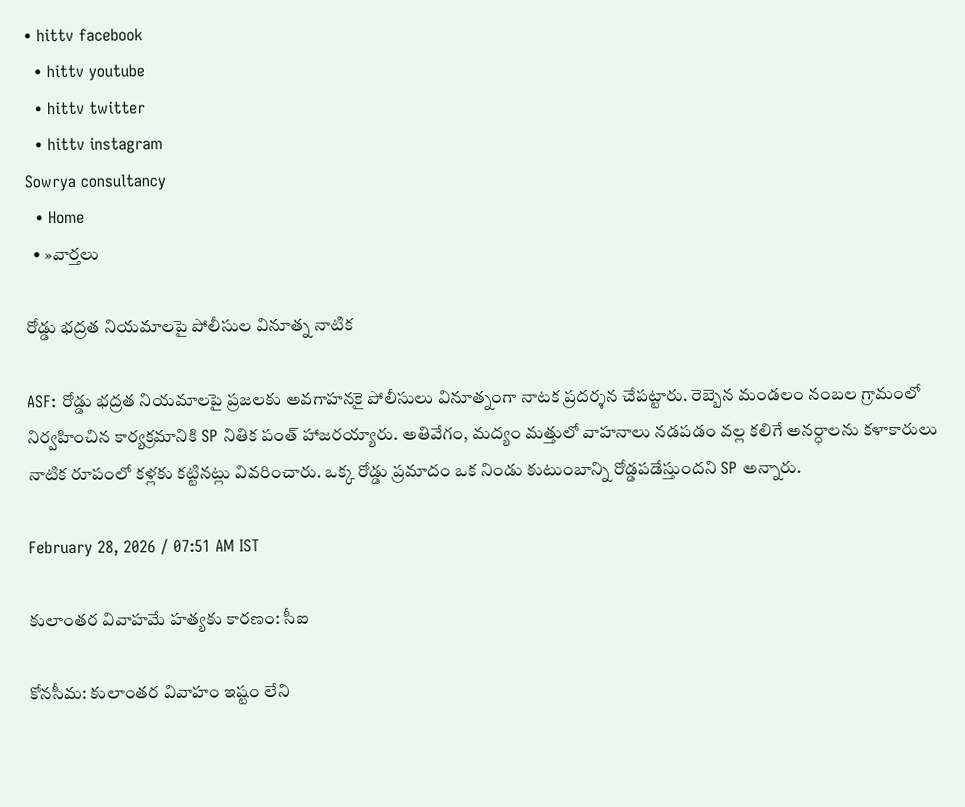• hittv facebook
  • hittv youtube
  • hittv twitter
  • hittv instagram
Sowrya consultancy
  • Home
  • »వార్తలు

రోడ్డు భద్రత నియమాలపై పోలీసుల వినూత్న నాటిక

ASF: రోడ్డు భద్రత నియమాలపై ప్రజలకు అవగాహనకై పోలీసులు వినూత్నంగా నాటక ప్రదర్శన చేపట్టారు. రెబ్బెన మండలం నంబల గ్రామంలో నిర్వహించిన కార్యక్రమానికి SP నితిక పంత్ హాజరయ్యారు. అతివేగం, మద్యం మత్తులో వాహనాలు నడపడం వల్ల కలిగే అనర్ధాలను కళాకారులు నాటిక రూపంలో కళ్లకు కట్టినట్లు వివరించారు. ఒక్క రోడ్డు ప్రమాదం ఒక నిండు కుటుంబాన్ని రోడ్డపడేస్తుందని SP అన్నారు.

February 28, 2026 / 07:51 AM IST

కులాంతర వివాహమే హత్యకు కారణం: సీఐ

కోనసీమ: కులాంతర వివాహం ఇష్టం లేని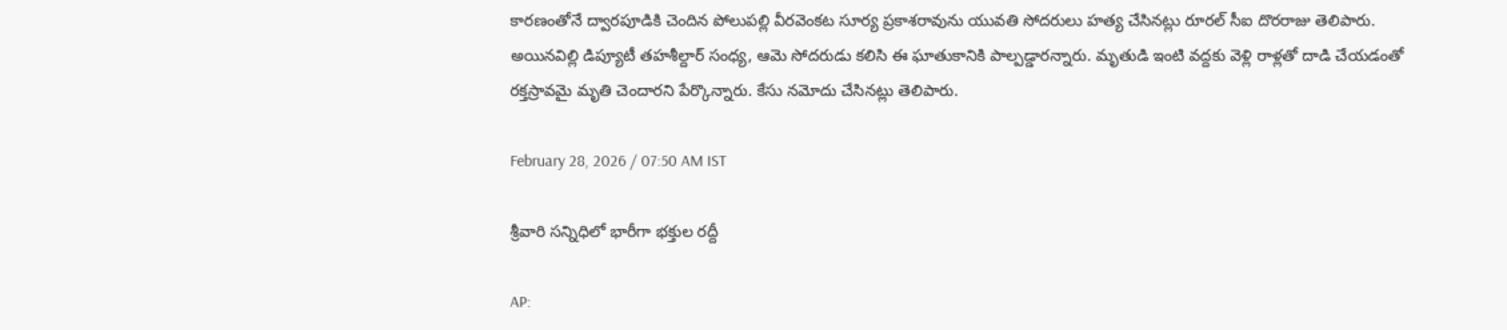కారణంతోనే ద్వారపూడికి చెందిన పోలుపల్లి వీరవెంకట సూర్య ప్రకాశరావును యువతి సోదరులు హత్య చేసినట్లు రూరల్ సీఐ దొరరాజు తెలిపారు. అయినవిల్లి డిప్యూటీ తహశీల్దార్ సంధ్య, ఆమె సోదరుడు కలిసి ఈ ఘాతుకానికి పాల్పడ్డారన్నారు. మృతుడి ఇంటి వద్దకు వెళ్లి రాళ్లతో దాడి చేయడంతో రక్తస్రావమై మృతి చెందారని పేర్కొన్నారు. కేసు నమోదు చేసినట్లు తెలిపారు.

February 28, 2026 / 07:50 AM IST

శ్రీవారి సన్నిధిలో భారీగా భక్తుల రద్దీ

AP: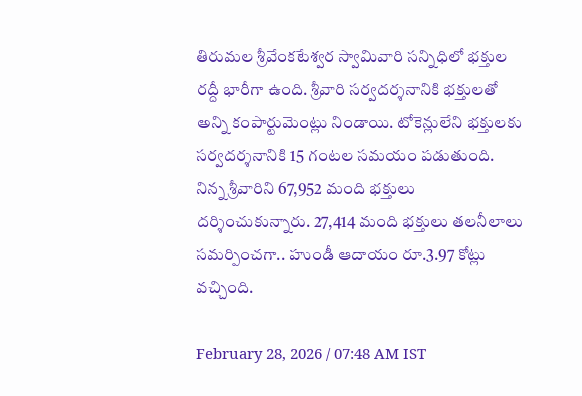తిరుమల శ్రీవేంకటేశ్వర స్వామివారి సన్నిధిలో భక్తుల రద్దీ భారీగా ఉంది. శ్రీవారి సర్వదర్శనానికి భక్తులతో అన్ని కంపార్టుమెంట్లు నిండాయి. టోకెన్లులేని భక్తులకు సర్వదర్శనానికి 15 గంటల సమయం పడుతుంది. నిన్న శ్రీవారిని 67,952 మంది భక్తులు దర్శించుకున్నారు. 27,414 మంది భక్తులు తలనీలాలు సమర్పించగా.. హుండీ ఆదాయం రూ.3.97 కోట్లు వచ్చింది.

February 28, 2026 / 07:48 AM IST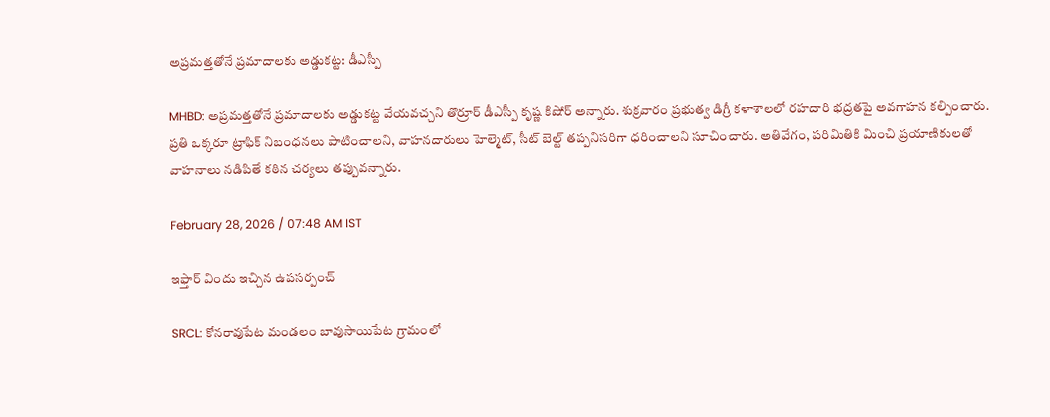అప్రమత్తతోనే ప్రమాదాలకు అడ్డుకట్ట: డీఎస్పీ

MHBD: అప్రమత్తతోనే ప్రమాదాలకు అడ్డుకట్ట వేయవచ్చని తొర్రూర్ డీఎస్పీ కృష్ణ కిషోర్ అన్నారు. శుక్రవారం ప్రభుత్వ డిగ్రీ కళాశాలలో రహదారి భద్రతపై అవగాహన కల్పించారు. ప్రతి ఒక్కరూ ట్రాఫిక్ నిబంధనలు పాటించాలని, వాహనదారులు హెల్మెట్, సీట్ బెల్ట్ తప్పనిసరిగా ధరించాలని సూచించారు. అతివేగం, పరిమితికి మించి ప్రయాణికులతో వాహనాలు నడిపితే కఠిన చర్యలు తప్పువన్నారు.

February 28, 2026 / 07:48 AM IST

ఇఫ్తార్ విందు ఇచ్చిన ఉపసర్పంచ్

SRCL: కోనరావుపేట మండలం బావుసాయిపేట గ్రామంలో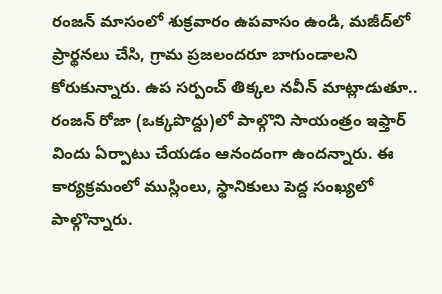రంజన్ మాసంలో శుక్రవారం ఉపవాసం ఉండి, మజీద్‌లో ప్రార్థనలు చేసి, గ్రామ ప్రజలందరూ బాగుండాలని కోరుకున్నారు. ఉప సర్పంచ్ తిక్కల నవీన్ మాట్లాడుతూ.. రంజన్ రోజా (ఒక్కపొద్దు)లో పాల్గొని సాయంత్రం ఇఫ్తార్ విందు ఏర్పాటు చేయడం ఆనందంగా ఉందన్నారు. ఈ కార్యక్రమంలో ముస్లింలు, స్థానికులు పెద్ద సంఖ్యలో పాల్గొన్నారు.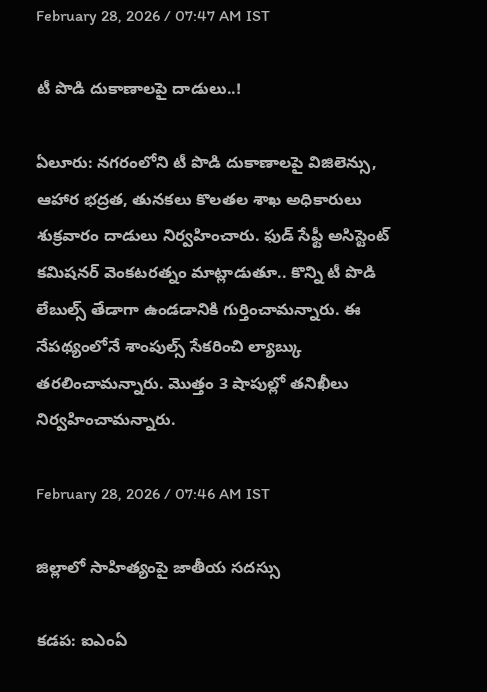February 28, 2026 / 07:47 AM IST

టీ పొడి దుకాణాలపై దాడులు..!

ఏలూరు: నగరంలోని టీ పొడి దుకాణాలపై విజిలెన్సు, ఆహార భద్రత, తునకలు కొలతల శాఖ అధికారులు శుక్రవారం దాడులు నిర్వహించారు. ఫుడ్ సేఫ్టీ అసిస్టెంట్ కమిషనర్ వెంకటరత్నం మాట్లాడుతూ.. కొన్ని టీ పొడి లేబుల్స్ తేడాగా ఉండడానికి గుర్తించామన్నారు. ఈ నేపథ్యంలోనే శాంపుల్స్ సేకరించి ల్యాబ్కు తరలించామన్నారు. మొత్తం 3 షాపుల్లో తనిఖీలు నిర్వహించామన్నారు.

February 28, 2026 / 07:46 AM IST

జిల్లాలో సాహిత్యంపై జాతీయ సదస్సు

కడప: ఐఎంఏ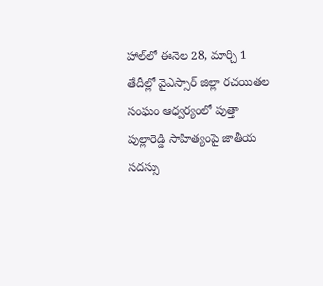హాల్‌లో ఈనెల 28, మార్చి 1 తేదీల్లో వైఎస్సార్ జిల్లా రచయితల సంఘం ఆధ్వర్యంలో పుత్తా పుల్లారెడ్డి సాహిత్యంపై జాతీయ సదస్సు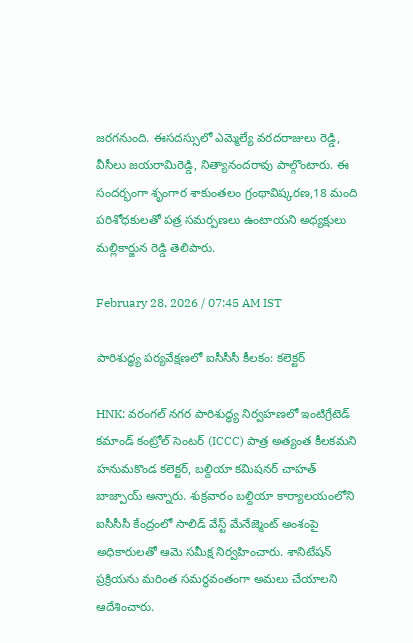జరగనుంది. ఈసదస్సులో ఎమ్మెల్యే వరదరాజులు రెడ్డి, వీసీలు జయరామిరెడ్డి, నిత్యానందరావు పాల్గొంటారు. ఈ సందర్భంగా శృంగార శాకుంతలం గ్రంథావిష్కరణ,18 మంది పరిశోధకులతో పత్ర సమర్పణలు ఉంటాయని అధ్యక్షులు మల్లికార్జున రెడ్డి తెలిపారు.

February 28, 2026 / 07:45 AM IST

పారిశుద్ధ్య పర్యవేక్షణలో ఐసీసీసీ కీలకం: కలెక్టర్

HNK: వరంగల్ నగర పారిశుద్ధ్య నిర్వహణలో ఇంటిగ్రేటెడ్ కమాండ్ కంట్రోల్ సెంటర్ (ICCC) పాత్ర అత్యంత కీలకమని హనుమకొండ కలెక్టర్, బల్దియా కమిషనర్ చాహత్ బాజ్పాయ్ అన్నారు. శుక్రవారం బల్దియా కార్యాలయంలోని ఐసీసీసీ కేంద్రంలో సాలిడ్ వేస్ట్ మేనేజ్మెంట్ అంశంపై అధికారులతో ఆమె సమీక్ష నిర్వహించారు. శానిటేషన్ ప్రక్రియను మరింత సమర్థవంతంగా అమలు చేయాలని ఆదేశించారు.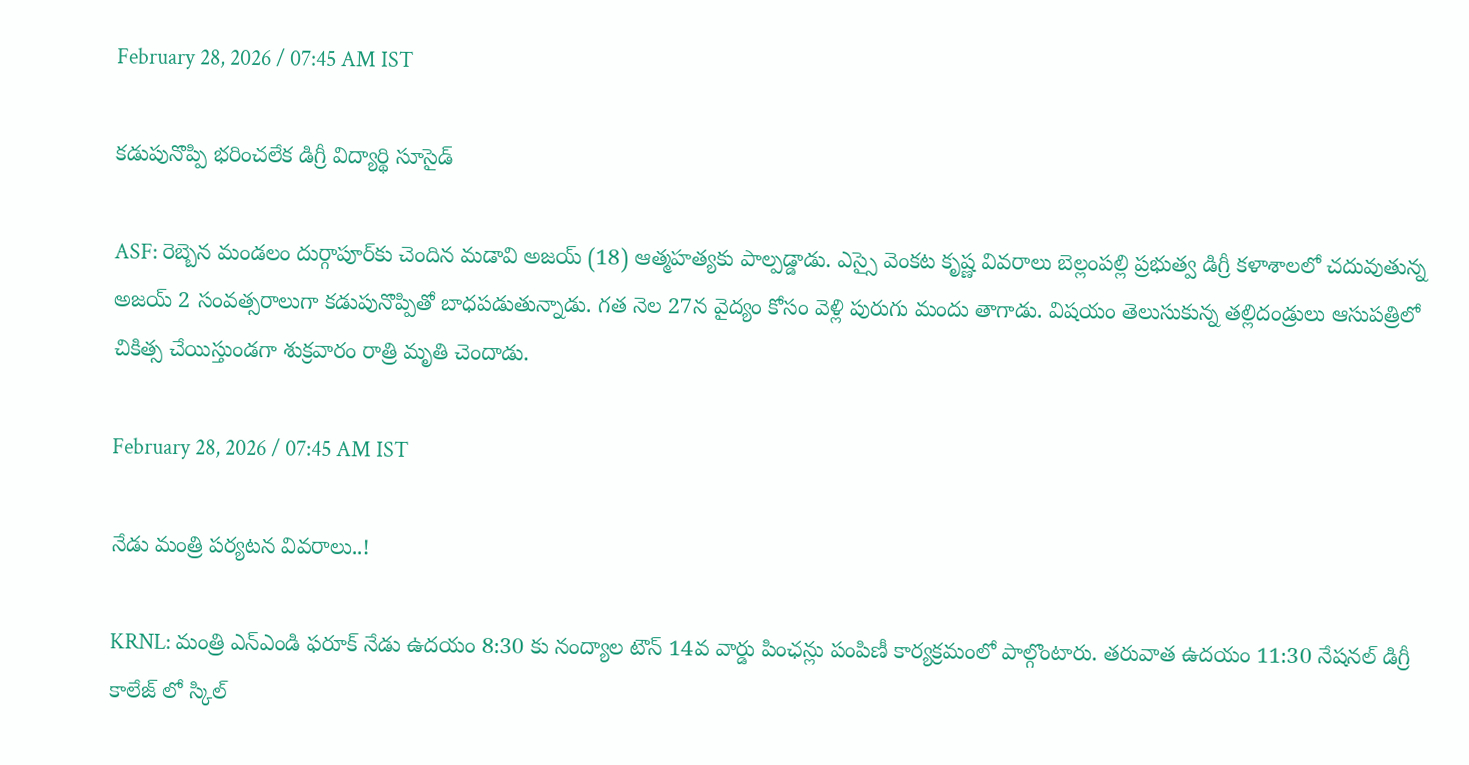February 28, 2026 / 07:45 AM IST

కడుపునొప్పి భరించలేక డిగ్రీ విద్యార్థి సూసైడ్

ASF: రెబ్బెన మండలం దుర్గాపూర్‌కు చెందిన మడావి అజయ్ (18) ఆత్మహత్యకు పాల్పడ్డాడు. ఎస్సై వెంకట కృష్ణ వివరాలు బెల్లంపల్లి ప్రభుత్వ డిగ్రీ కళాశాలలో చదువుతున్న అజయ్ 2 సంవత్సరాలుగా కడుపునొప్పితో బాధపడుతున్నాడు. గత నెల 27న వైద్యం కోసం వెళ్లి పురుగు మందు తాగాడు. విషయం తెలుసుకున్న తల్లిదండ్రులు ఆసుపత్రిలో చికిత్స చేయిస్తుండగా శుక్రవారం రాత్రి మృతి చెందాడు.

February 28, 2026 / 07:45 AM IST

నేడు మంత్రి పర్యటన వివరాలు..!

KRNL: మంత్రి ఎన్ఎండి ఫరూక్ నేడు ఉదయం 8:30 కు నంద్యాల టౌన్ 14వ వార్డు పింఛన్లు పంపిణీ కార్యక్రమంలో పాల్గొంటారు. తరువాత ఉదయం 11:30 నేషనల్ డిగ్రీ కాలేజ్ లో స్కిల్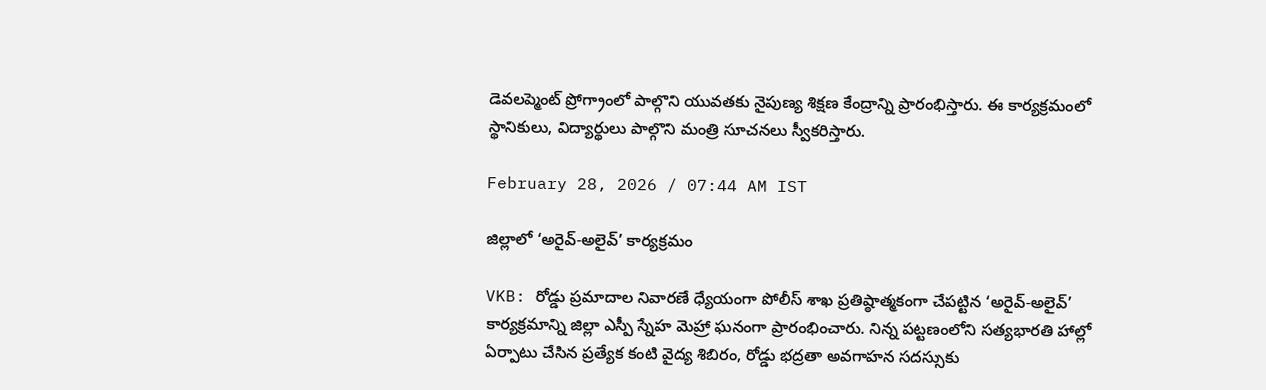డెవలప్మెంట్ ప్రోగ్రాం‌లో పాల్గొని యువతకు నైపుణ్య శిక్షణ కేంద్రాన్ని ప్రారంభిస్తారు. ఈ కార్యక్రమంలో స్థానికులు, విద్యార్థులు పాల్గొని మంత్రి సూచనలు స్వీకరిస్తారు.

February 28, 2026 / 07:44 AM IST

జిల్లాలో ‘అరైవ్-అలైవ్’ కార్యక్రమం

VKB: రోడ్డు ప్రమాదాల నివారణే ధ్యేయంగా పోలీస్ శాఖ ప్రతిష్ఠాత్మకంగా చేపట్టిన ‘అరైవ్-అలైవ్’ కార్యక్రమాన్ని జిల్లా ఎస్పీ స్నేహ మెహ్రా ఘనంగా ప్రారంభించారు. నిన్న పట్టణంలోని సత్యభారతి హాల్లో ఏర్పాటు చేసిన ప్రత్యేక కంటి వైద్య శిబిరం, రోడ్డు భద్రతా అవగాహన సదస్సుకు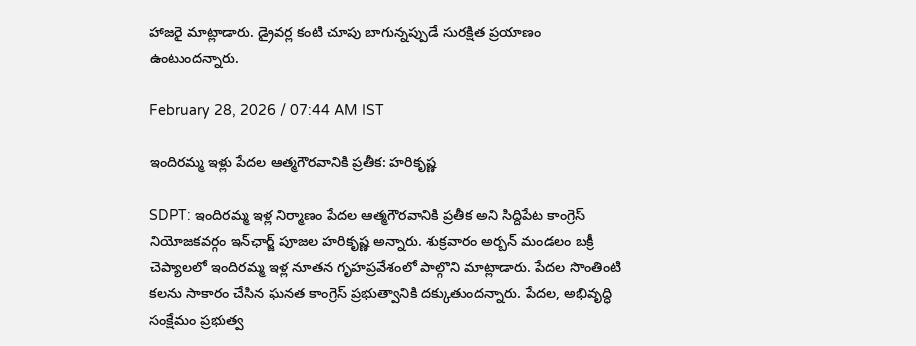హాజరై మాట్లాడారు. డ్రైవర్ల కంటి చూపు బాగున్నప్పుడే సురక్షిత ప్రయాణం ఉంటుందన్నారు.

February 28, 2026 / 07:44 AM IST

ఇందిరమ్మ ఇళ్లు పేదల ఆత్మగౌరవానికి ప్రతీక: హరికృష్ణ

SDPT: ఇందిరమ్మ ఇళ్ల నిర్మాణం పేదల ఆత్మగౌరవానికి ప్రతీక అని సిద్దిపేట కాంగ్రెస్ నియోజకవర్గం ఇన్‌ఛార్జ్ పూజల హరికృష్ణ అన్నారు. శుక్రవారం అర్బన్ మండలం బక్రీ చెప్యాలలో ఇందిరమ్మ ఇళ్ల నూతన గృహప్రవేశంలో పాల్గొని మాట్లాడారు. పేదల సొంతింటి కలను సాకారం చేసిన ఘనత కాంగ్రెస్ ప్రభుత్వానికి దక్కుతుందన్నారు. పేదల, అభివృద్ధి సంక్షేమం ప్రభుత్వ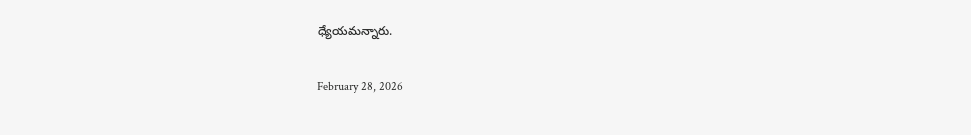ధ్యేయమన్నారు.

February 28, 2026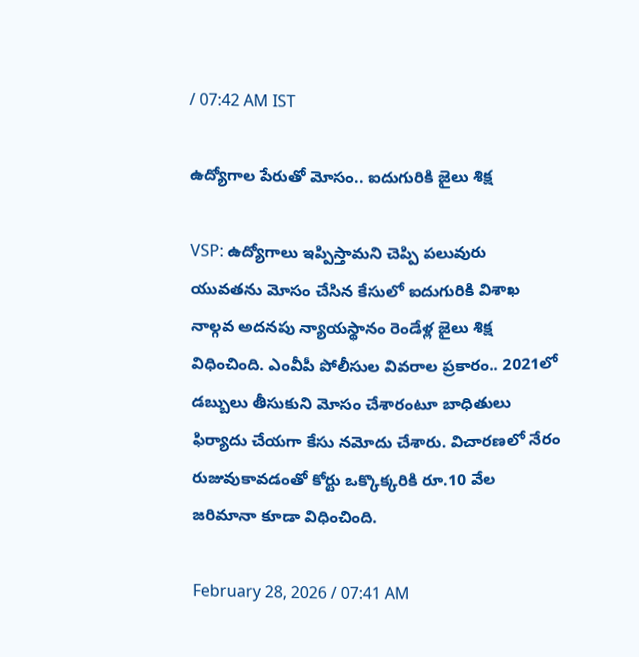/ 07:42 AM IST

ఉద్యోగాల పేరుతో మోసం.. ఐదుగురికి జైలు శిక్ష

VSP: ఉద్యోగాలు ఇప్పిస్తామని చెప్పి పలువురు యువతను మోసం చేసిన కేసులో ఐదుగురికి విశాఖ నాల్గవ అదనపు న్యాయస్థానం రెండేళ్ల జైలు శిక్ష విధించింది. ఎంవీపీ పోలీసుల వివరాల ప్రకారం.. 2021లో డబ్బులు తీసుకుని మోసం చేశారంటూ బాధితులు ఫిర్యాదు చేయగా కేసు నమోదు చేశారు. విచారణలో నేరం రుజువుకావడంతో కోర్టు ఒక్కొక్కరికి రూ.10 వేల జరిమానా కూడా విధించింది.

February 28, 2026 / 07:41 AM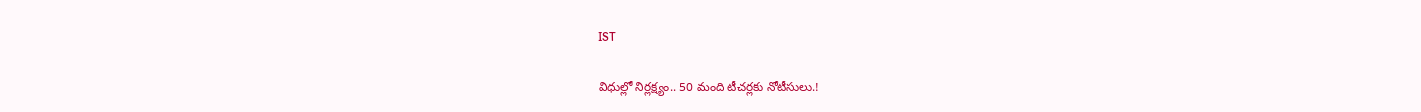IST

విధుల్లో నిర్లక్ష్యం.. 50 మంది టీచర్లకు నోటీసులు.!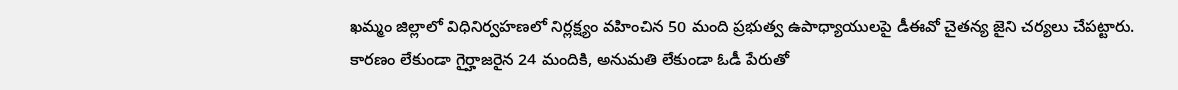ఖమ్మం జిల్లాలో విధినిర్వహణలో నిర్లక్ష్యం వహించిన 50 మంది ప్రభుత్వ ఉపాధ్యాయులపై డీఈవో చైతన్య జైని చర్యలు చేపట్టారు. కారణం లేకుండా గైర్హాజరైన 24 మందికి, అనుమతి లేకుండా ఓడీ పేరుతో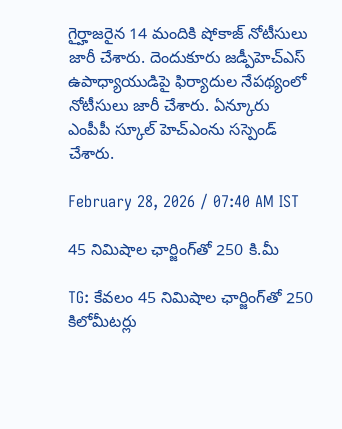గైర్హాజరైన 14 మందికి షోకాజ్ నోటీసులు జారీ చేశారు. దెందుకూరు జడ్పీహెచ్‌ఎస్ ఉపాధ్యాయుడిపై ఫిర్యాదుల నేపథ్యంలో నోటీసులు జారీ చేశారు. ఏన్కూరు ఎంపీపీ స్కూల్ హెచ్ఎంను సస్పెండ్ చేశారు.

February 28, 2026 / 07:40 AM IST

45 నిమిషాల ఛార్జింగ్‌తో 250 కి.మీ

TG: కేవలం 45 నిమిషాల ఛార్జింగ్‌తో 250 కిలోమీటర్లు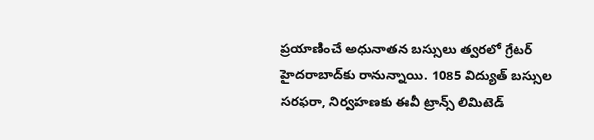ప్రయాణించే అధునాతన బస్సులు త్వరలో గ్రేటర్ హైదరాబాద్‌కు రానున్నాయి. 1085 విద్యుత్ బస్సుల సరఫరా, నిర్వహణకు ఈవీ ట్రాన్స్‌ లిమిటెడ్‌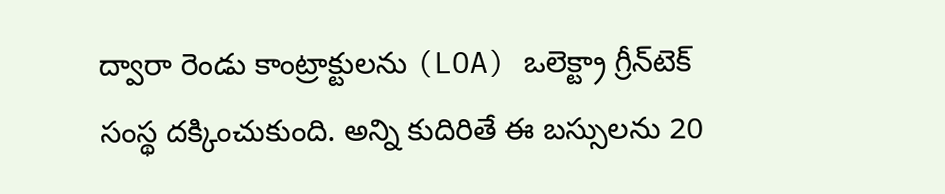ద్వారా రెండు కాంట్రాక్టులను (LOA) ఒలెక్ట్రా గ్రీన్‌టెక్‌ సంస్థ దక్కించుకుంది. అన్ని కుదిరితే ఈ బస్సులను 20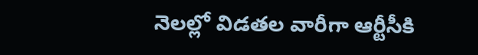నెలల్లో విడతల వారీగా ఆర్టీసీకి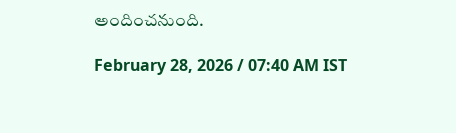అందించనుంది.

February 28, 2026 / 07:40 AM IST